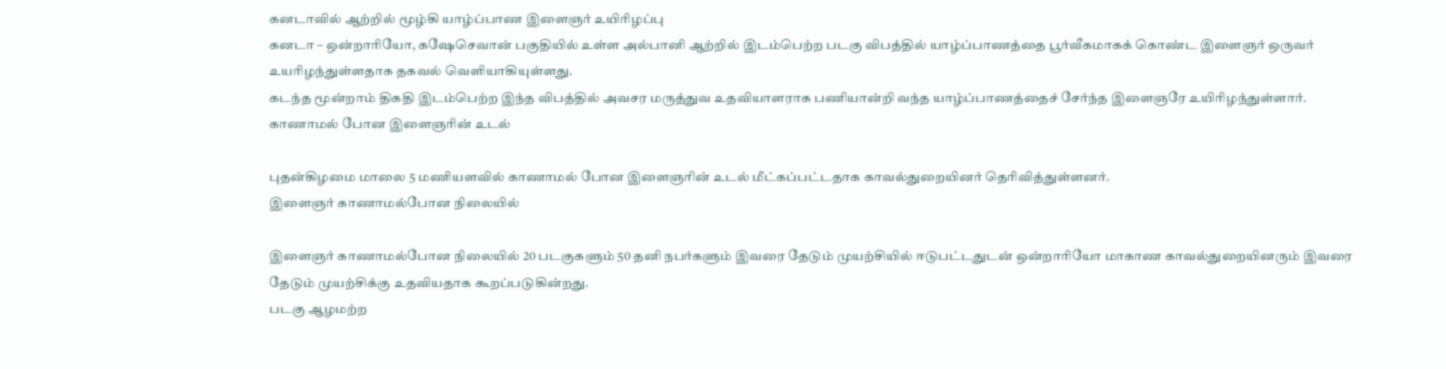கனடாவில் ஆற்றில் மூழ்கி யாழ்ப்பாண இளைஞர் உயிரிழப்பு
கனடா – ஒன்றாரியோ, கஷேசெவான் பகுதியில் உள்ள அல்பானி ஆற்றில் இடம்பெற்ற படகு விபத்தில் யாழ்ப்பாணத்தை பூர்வீகமாகக் கொண்ட இளைஞர் ஒருவர் உயரிழந்துள்ளதாக தகவல் வெளியாகியுள்ளது.
கடந்த மூன்றாம் திகதி இடம்பெற்ற இந்த விபத்தில் அவசர மருத்துவ உதவியாளராக பணியான்றி வந்த யாழ்ப்பாணத்தைச் சேர்ந்த இளைஞரே உயிரிழந்துள்ளார்.
காணாமல் போன இளைஞரின் உடல்

புதன்கிழமை மாலை 5 மணியளவில் காணாமல் போன இளைஞரின் உடல் மீட்கப்பட்டதாக காவல்துறையினர் தெரிவித்துள்ளனர்.
இளைஞர் காணாமல்போன நிலையில்

இளைஞர் காணாமல்போன நிலையில் 20 படகுகளும் 50 தனி நபர்களும் இவரை தேடும் முயற்சியில் ஈடுபட்டதுடன் ஒன்றாரியோ மாகாண காவல்துறையினரும் இவரை தேடும் முயற்சிக்கு உதவியதாக கூறப்படுகின்றது.
படகு ஆழமற்ற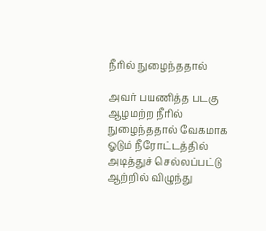நீரில் நுழைந்ததால்

அவர் பயணித்த படகு ஆழமற்ற நீரில் நுழைந்ததால் வேகமாக ஓடும் நீரோட்டத்தில் அடித்துச் செல்லப்பட்டு ஆற்றில் விழுந்து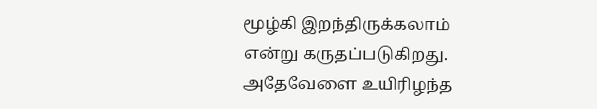மூழ்கி இறந்திருக்கலாம் என்று கருதப்படுகிறது.
அதேவேளை உயிரிழந்த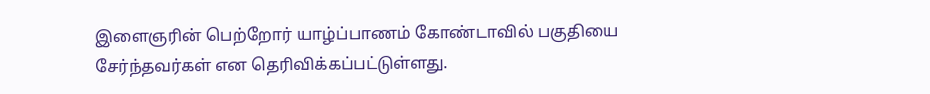இளைஞரின் பெற்றோர் யாழ்ப்பாணம் கோண்டாவில் பகுதியை சேர்ந்தவர்கள் என தெரிவிக்கப்பட்டுள்ளது.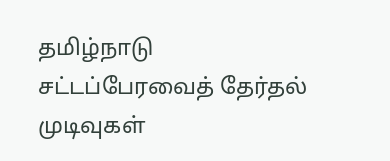தமிழ்நாடு சட்டப்பேரவைத் தேர்தல் முடிவுகள்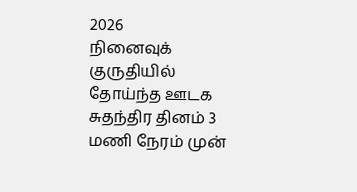2026
நினைவுக் குருதியில் தோய்ந்த ஊடக சுதந்திர தினம் 3 மணி நேரம் முன்